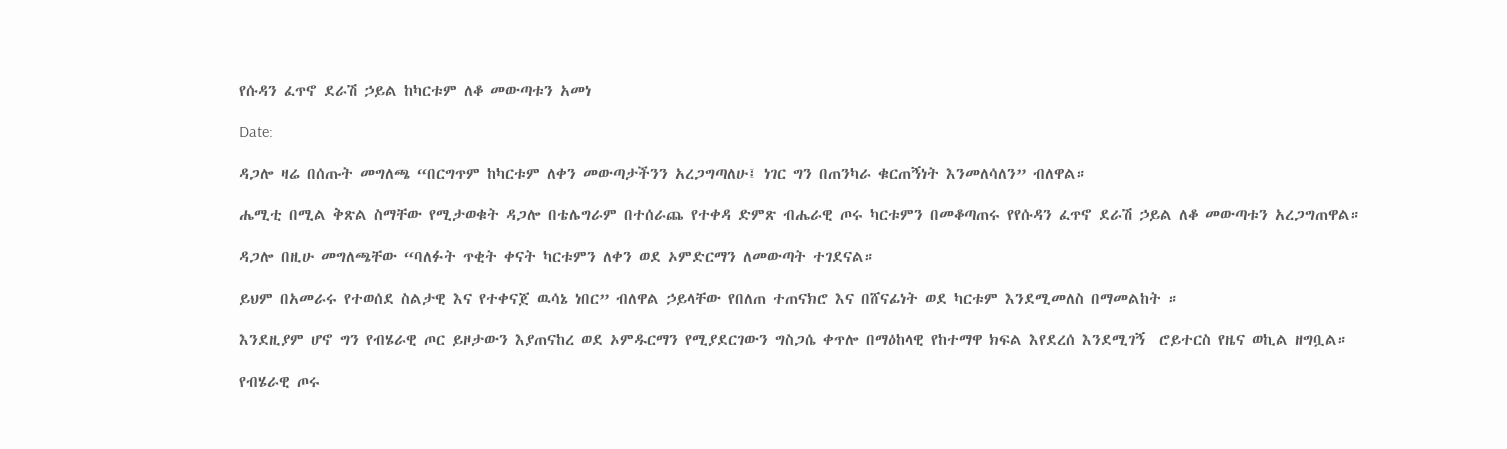የሱዳን ፈጥኖ ደራሽ ኃይል ከካርቱም ለቆ መውጣቱን አመነ

Date:

ዳጋሎ ዛሬ በሰጡት መግለጫ “በርግጥም ከካርቱም ለቀን መውጣታችንን አረጋግጣለሁ፤ ነገር ግን በጠንካራ ቁርጠኝነት እንመለሳለን” ብለዋል።

ሔሚቲ በሚል ቅጽል ስማቸው የሚታወቁት ዳጋሎ በቴሌግራም በተሰራጨ የተቀዳ ድምጽ ብሔራዊ ጦሩ ካርቱምን በመቆጣጠሩ የየሱዳን ፈጥኖ ደራሽ ኃይል ለቆ መውጣቱን አረጋግጠዋል።

ዳጋሎ በዚሁ መግለጫቸው “ባለፉት ጥቂት ቀናት ካርቱምን ለቀን ወደ ኦምድርማን ለመውጣት ተገደናል።

ይህም በአመራሩ የተወሰደ ስልታዊ እና የተቀናጀ ዉሳኔ ነበር” ብለዋል ኃይላቸው የበለጠ ተጠናክሮ እና በሸናፊነት ወደ ካርቱም እንደሚመለስ በማመልከት ።

እንደዚያም ሆኖ ግን የብሄራዊ ጦር ይዞታውን እያጠናከረ ወደ ኦምዱርማን የሚያደርገውን ግስጋሴ ቀጥሎ በማዕከላዊ የከተማዋ ክፍል እየደረሰ እንደሚገኝ  ሮይተርስ የዜና ወኪል ዘግቧል።

የብሄራዊ ጦሩ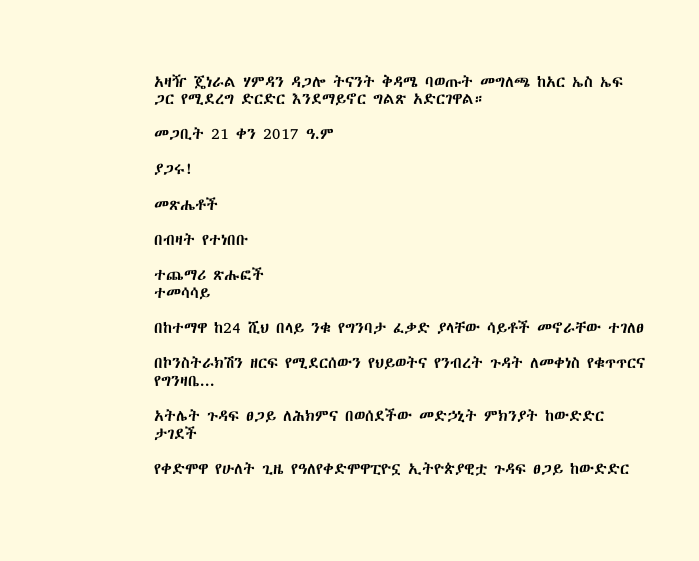አዛዥ ጄነራል ሃምዳን ዳጋሎ ትናንት ቅዳሜ ባወጡት መግለጫ ከአር ኤስ ኤፍ ጋር የሚደረግ ድርድር እንደማይኖር ግልጽ አድርገዋል።

መጋቢት 21 ቀን 2017 ዓ.ም

ያጋሩ!

መጽሔቶች

በብዛት የተነበቡ

ተጨማሪ ጽሑፎች
ተመሳሳይ

በከተማዋ ከ24 ሺህ በላይ ንቁ የግንባታ ፈቃድ ያላቸው ሳይቶች መኖራቸው ተገለፀ

በኮንስትራክሽን ዘርፍ የሚደርሰውን የህይወትና የንብረት ጉዳት ለመቀነስ የቁጥጥርና የግንዛቤ...

አትሌት ጉዳፍ ፀጋይ ለሕክምና በወሰደችው መድኃኒት ምክንያት ከውድድር ታገደች

የቀድሞዋ የሁለት ጊዜ የዓለየቀድሞዋፒዮኗ ኢትዮጵያዊቷ ጉዳፍ ፀጋይ ከውድድር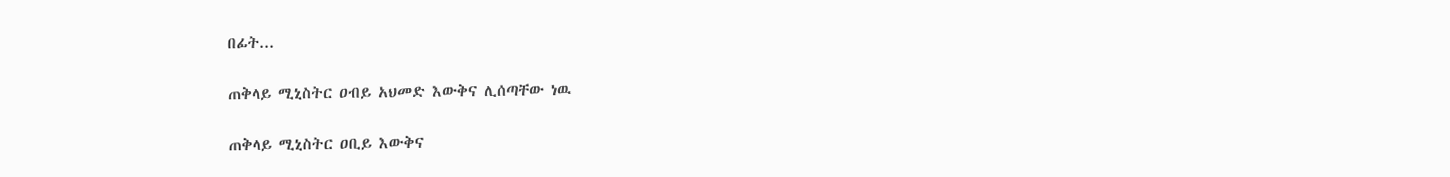በፊት...

ጠቅላይ ሚኒስትር ዐብይ አህመድ እውቅና ሊሰጣቸው ነዉ

ጠቅላይ ሚኒስትር ዐቢይ እውቅና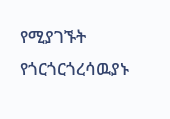የሚያገኙት የጎርጎርጎረሳዉያኑ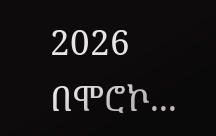2026 በሞሮኮ...